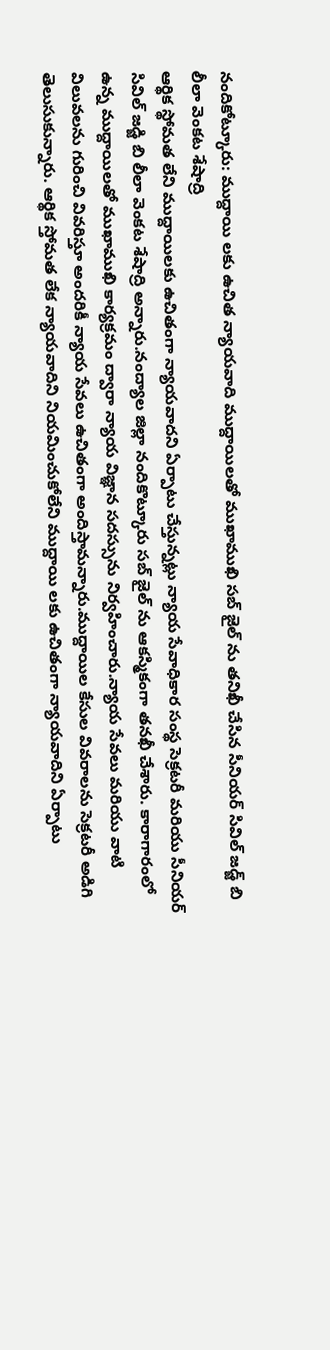నందికోట్కూరు: ముద్దాయి లకు ఉచిత న్యాయవాది ముద్దాయిలతో ముఖాముఖి సబ్ జైల్ ను తనిఖీ చేసిన సీనియర్ సివిల్ జడ్జ్ బి లీలా వెంకట శేషాద్రి
ఆర్థిక స్థోమత లేని ముద్దాయిలకు ఉచితంగా న్యాయవాదని ఏర్పాటు చేస్తున్నట్లు న్యాయ సేవాధికార సంస్థ సెక్రటరీ మరియు సీనియర్ సివిల్ జడ్జి బి లీలా వెంకట శేషాద్రి అన్నారు.నంద్యాల జిల్లా నందికొట్కూరు సబ్ జైల్ ను ఆకస్మికంగా తనఖీ చేశారు. కారాగారంలో ఉన్న ముద్దాయిలతో ముఖాముఖి కార్యక్రమం ద్వారా న్యాయ విజ్ఞాన సదస్సును నిర్వహించారు.న్యాయ సేవలు మరియు వాటి విలువలను గురించి వివరిస్తూ అందరికీ న్యాయ సేవలు ఉచితంగా అందిస్తామన్నారు.ముద్దాయిల కేసుల వివరాలను సెక్రటరీ అడిగి తెలుసుకున్నారు. ఆర్థిక స్తోమత లేక న్యాయవాదిని నియమించుకోలేని ముద్దాయి లకు ఉచితంగా న్యాయవాదిని ఏర్పాటు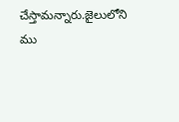చేస్తామన్నారు.జైలులోని ము